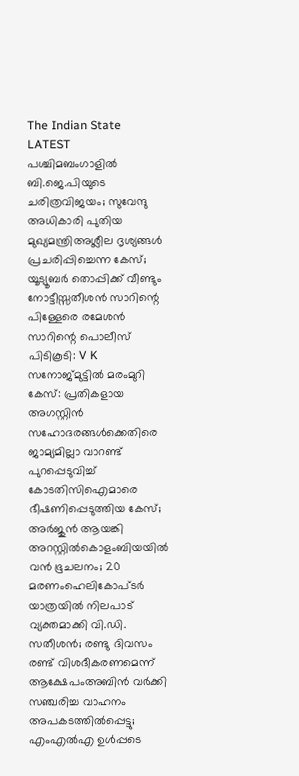The Indian State
LATEST
പശ്ചിമബംഗാളിൽ ബി.ജെ.പിയുടെ ചരിത്രവിജയം; സുവേന്ദു അധികാരി പുതിയ മുഖ്യമന്ത്രിഅശ്ലീല ദൃശ്യങ്ങള്‍ പ്രചരിപ്പിച്ചെന്ന കേസ്; യൂട്യൂബര്‍ തൊപ്പിക്ക് വീണ്ടും നോട്ടീസ്സതീശൻ സാറിന്റെ പിള്ളേരെ രമേശൻ സാറിന്റെ പൊലീസ് പിടികൂടി: V K സനോജ്മുട്ടിൽ മരംമുറി കേസ്: പ്രതികളായ അഗസ്റ്റിൻ സഹോദരങ്ങൾക്കെതിരെ ജാമ്യമില്ലാ വാറണ്ട് പുറപ്പെടുവിച്ച് കോടതിസിഐമാരെ ഭീഷണിപ്പെടുത്തിയ കേസ്; അർജുൻ ആയങ്കി അറസ്റ്റിൽകൊളംബിയയിൽ വൻ ഭൂചലനം; 20 മരണംഹെലികോപ്ടർ യാത്രയിൽ നിലപാട് വ്യക്തമാക്കി വി.ഡി. സതീശൻ; രണ്ടു ദിവസം രണ്ട് വിശദീകരണമെന്ന് ആക്ഷേപംഅബിന്‍ വര്‍ക്കി സഞ്ചരിച്ച വാഹനം അപകടത്തില്‍പ്പെട്ടു; എംഎല്‍എ ഉള്‍പ്പടെ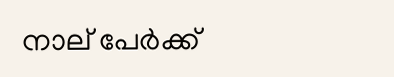നാല് പേര്‍ക്ക്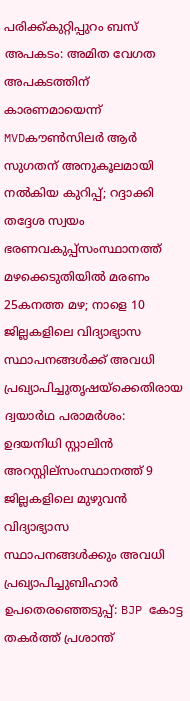പരിക്ക്കുറ്റിപ്പുറം ബസ് അപകടം: അമിത വേഗത അപകടത്തിന് കാരണമായെന്ന് MVDകൗൺസിലർ ആർ സുഗതന് അനുകൂലമായി നല്‍കിയ കുറിപ്പ്; റദ്ദാക്കി തദ്ദേശ സ്വയം ഭരണവകുപ്പ്സംസ്ഥാനത്ത് മഴക്കെടുതിയിൽ മരണം 25കനത്ത മഴ; നാളെ 10 ജില്ലകളിലെ വിദ്യാഭ്യാസ സ്ഥാപനങ്ങൾക്ക് അവധി പ്രഖ്യാപിച്ചുതൃഷയ്‌ക്കെതിരായ ദ്വയാര്‍ഥ പരാമര്‍ശം: ഉദയനിധി സ്റ്റാലിന്‍ അറസ്റ്റില്സംസ്ഥാനത്ത് 9 ജില്ലകളിലെ മുഴുവൻ വിദ്യാഭ്യാസ സ്ഥാപനങ്ങൾക്കും അവധി പ്രഖ്യാപിച്ചുബിഹാർ ഉപതെരഞ്ഞെടുപ്പ്: BJP കോട്ട തകര്‍ത്ത് പ്രശാന്ത്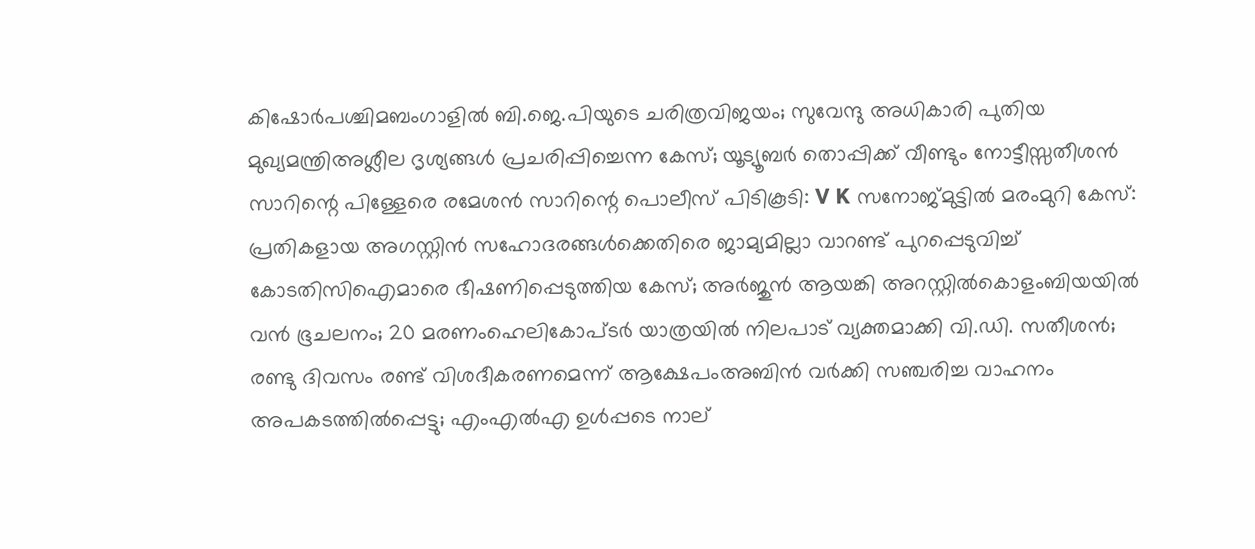കിഷോർപശ്ചിമബംഗാളിൽ ബി.ജെ.പിയുടെ ചരിത്രവിജയം; സുവേന്ദു അധികാരി പുതിയ മുഖ്യമന്ത്രിഅശ്ലീല ദൃശ്യങ്ങള്‍ പ്രചരിപ്പിച്ചെന്ന കേസ്; യൂട്യൂബര്‍ തൊപ്പിക്ക് വീണ്ടും നോട്ടീസ്സതീശൻ സാറിന്റെ പിള്ളേരെ രമേശൻ സാറിന്റെ പൊലീസ് പിടികൂടി: V K സനോജ്മുട്ടിൽ മരംമുറി കേസ്: പ്രതികളായ അഗസ്റ്റിൻ സഹോദരങ്ങൾക്കെതിരെ ജാമ്യമില്ലാ വാറണ്ട് പുറപ്പെടുവിച്ച് കോടതിസിഐമാരെ ഭീഷണിപ്പെടുത്തിയ കേസ്; അർജുൻ ആയങ്കി അറസ്റ്റിൽകൊളംബിയയിൽ വൻ ഭൂചലനം; 20 മരണംഹെലികോപ്ടർ യാത്രയിൽ നിലപാട് വ്യക്തമാക്കി വി.ഡി. സതീശൻ; രണ്ടു ദിവസം രണ്ട് വിശദീകരണമെന്ന് ആക്ഷേപംഅബിന്‍ വര്‍ക്കി സഞ്ചരിച്ച വാഹനം അപകടത്തില്‍പ്പെട്ടു; എംഎല്‍എ ഉള്‍പ്പടെ നാല്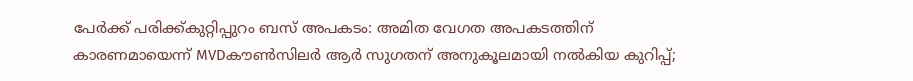പേര്‍ക്ക് പരിക്ക്കുറ്റിപ്പുറം ബസ് അപകടം: അമിത വേഗത അപകടത്തിന് കാരണമായെന്ന് MVDകൗൺസിലർ ആർ സുഗതന് അനുകൂലമായി നല്‍കിയ കുറിപ്പ്;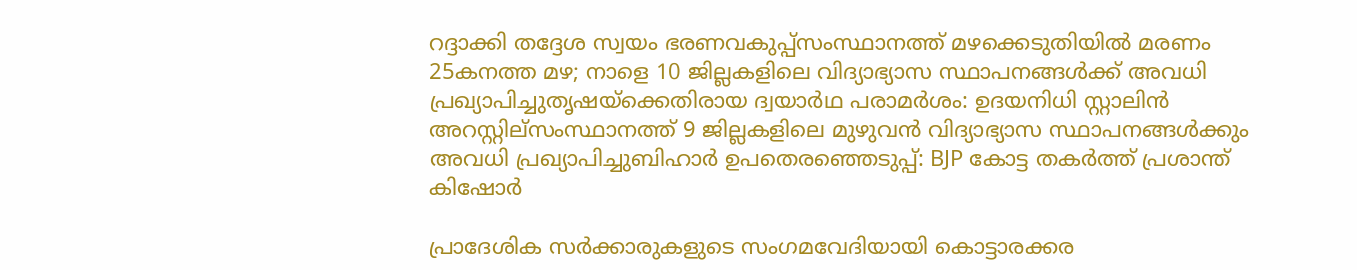റദ്ദാക്കി തദ്ദേശ സ്വയം ഭരണവകുപ്പ്സംസ്ഥാനത്ത് മഴക്കെടുതിയിൽ മരണം 25കനത്ത മഴ; നാളെ 10 ജില്ലകളിലെ വിദ്യാഭ്യാസ സ്ഥാപനങ്ങൾക്ക് അവധി പ്രഖ്യാപിച്ചുതൃഷയ്‌ക്കെതിരായ ദ്വയാര്‍ഥ പരാമര്‍ശം: ഉദയനിധി സ്റ്റാലിന്‍ അറസ്റ്റില്സംസ്ഥാനത്ത് 9 ജില്ലകളിലെ മുഴുവൻ വിദ്യാഭ്യാസ സ്ഥാപനങ്ങൾക്കും അവധി പ്രഖ്യാപിച്ചുബിഹാർ ഉപതെരഞ്ഞെടുപ്പ്: BJP കോട്ട തകര്‍ത്ത് പ്രശാന്ത് കിഷോർ

പ്രാദേശിക സര്‍ക്കാരുകളുടെ സംഗമവേദിയായി കൊട്ടാരക്കര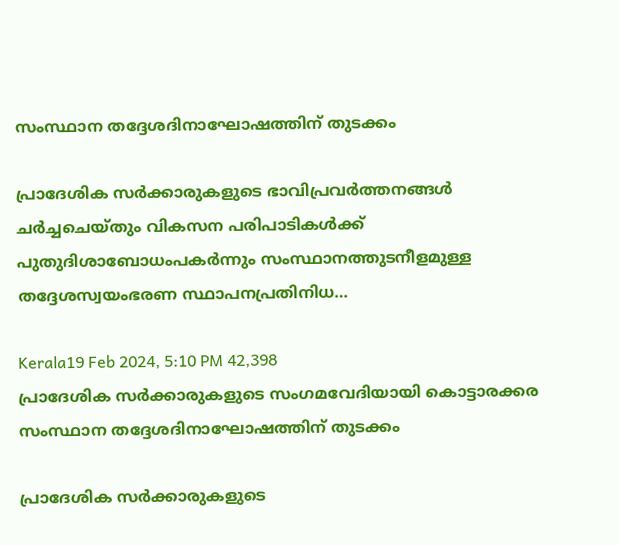സംസ്ഥാന തദ്ദേശദിനാഘോഷത്തിന് തുടക്കം

പ്രാദേശിക സര്‍ക്കാരുകളുടെ ഭാവിപ്രവര്‍ത്തനങ്ങള്‍ ചര്‍ച്ചചെയ്തും വികസന പരിപാടികള്‍ക്ക് പുതുദിശാബോധംപകര്‍ന്നും സംസ്ഥാനത്തുടനീളമുള്ള തദ്ദേശസ്വയംഭരണ സ്ഥാപനപ്രതിനിധ…

Kerala19 Feb 2024, 5:10 PM 42,398
പ്രാദേശിക സര്‍ക്കാരുകളുടെ സംഗമവേദിയായി കൊട്ടാരക്കര സംസ്ഥാന തദ്ദേശദിനാഘോഷത്തിന് തുടക്കം

പ്രാദേശിക സര്‍ക്കാരുകളുടെ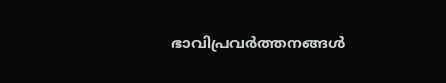ഭാവിപ്രവര്‍ത്തനങ്ങള്‍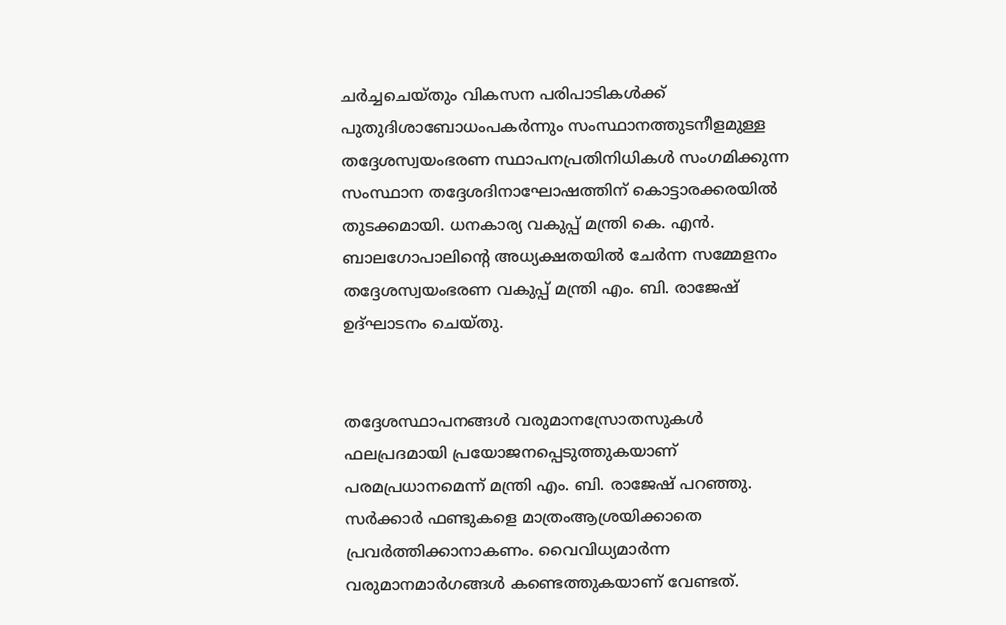ചര്‍ച്ചചെയ്തും വികസന പരിപാടികള്‍ക്ക് പുതുദിശാബോധംപകര്‍ന്നും സംസ്ഥാനത്തുടനീളമുള്ള തദ്ദേശസ്വയംഭരണ സ്ഥാപനപ്രതിനിധികള്‍ സംഗമിക്കുന്ന സംസ്ഥാന തദ്ദേശദിനാഘോഷത്തിന് കൊട്ടാരക്കരയില്‍ തുടക്കമായി. ധനകാര്യ വകുപ്പ് മന്ത്രി കെ. എന്‍. ബാലഗോപാലിന്റെ അധ്യക്ഷതയില്‍ ചേര്‍ന്ന സമ്മേളനം തദ്ദേശസ്വയംഭരണ വകുപ്പ് മന്ത്രി എം. ബി. രാജേഷ് ഉദ്ഘാടനം ചെയ്തു.


തദ്ദേശസ്ഥാപനങ്ങള്‍ വരുമാനസ്രോതസുകള്‍ ഫലപ്രദമായി പ്രയോജനപ്പെടുത്തുകയാണ് പരമപ്രധാനമെന്ന് മന്ത്രി എം. ബി. രാജേഷ് പറഞ്ഞു. സര്‍ക്കാര്‍ ഫണ്ടുകളെ മാത്രംആശ്രയിക്കാതെ പ്രവര്‍ത്തിക്കാനാകണം. വൈവിധ്യമാര്‍ന്ന വരുമാനമാര്‍ഗങ്ങള്‍ കണ്ടെത്തുകയാണ് വേണ്ടത്.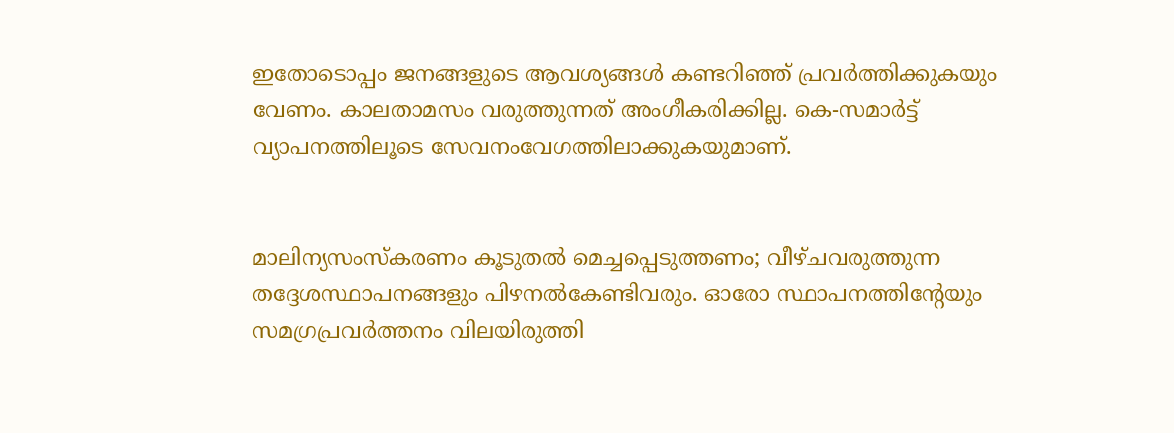ഇതോടൊപ്പം ജനങ്ങളുടെ ആവശ്യങ്ങള്‍ കണ്ടറിഞ്ഞ് പ്രവര്‍ത്തിക്കുകയും വേണം. കാലതാമസം വരുത്തുന്നത് അംഗീകരിക്കില്ല. കെ-സമാര്‍ട്ട് വ്യാപനത്തിലൂടെ സേവനംവേഗത്തിലാക്കുകയുമാണ്.


മാലിന്യസംസ്‌കരണം കൂടുതല്‍ മെച്ചപ്പെടുത്തണം; വീഴ്ചവരുത്തുന്ന തദ്ദേശസ്ഥാപനങ്ങളും പിഴനല്‍കേണ്ടിവരും. ഓരോ സ്ഥാപനത്തിന്റേയും സമഗ്രപ്രവര്‍ത്തനം വിലയിരുത്തി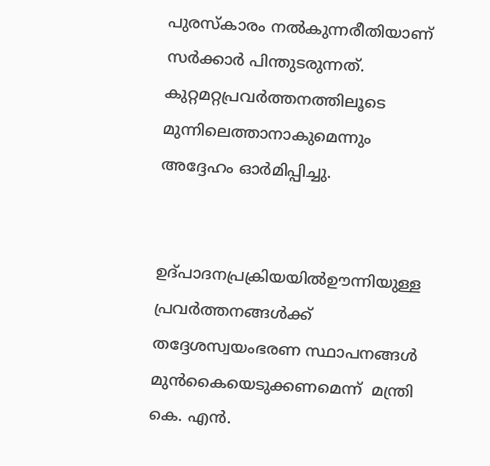പുരസ്‌കാരം നല്‍കുന്നരീതിയാണ് സര്‍ക്കാര്‍ പിന്തുടരുന്നത്. കുറ്റമറ്റപ്രവര്‍ത്തനത്തിലൂടെ മുന്നിലെത്താനാകുമെന്നും അദ്ദേഹം ഓര്‍മിപ്പിച്ചു.


ഉദ്പാദനപ്രക്രിയയില്‍ഊന്നിയുള്ള പ്രവര്‍ത്തനങ്ങള്‍ക്ക് തദ്ദേശസ്വയംഭരണ സ്ഥാപനങ്ങള്‍ മുന്‍കൈയെടുക്കണമെന്ന്  മന്ത്രി കെ. എന്‍.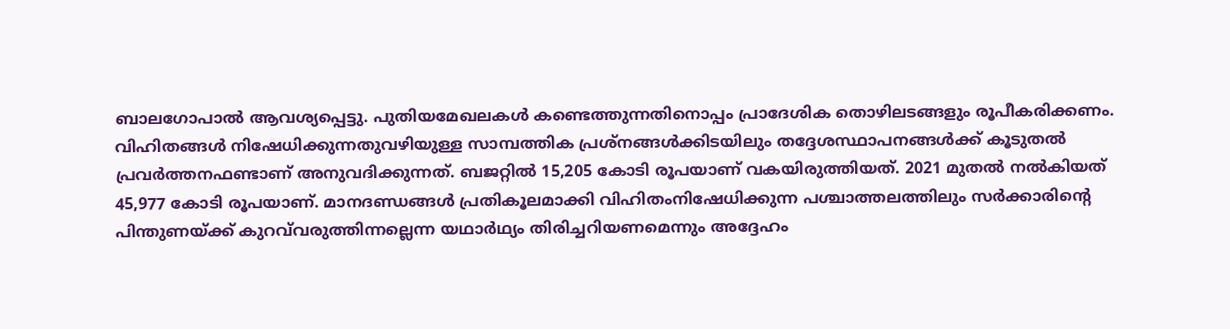ബാലഗോപാല്‍ ആവശ്യപ്പെട്ടു. പുതിയമേഖലകള്‍ കണ്ടെത്തുന്നതിനൊപ്പം പ്രാദേശിക തൊഴിലടങ്ങളും രൂപീകരിക്കണം. വിഹിതങ്ങള്‍ നിഷേധിക്കുന്നതുവഴിയുള്ള സാമ്പത്തിക പ്രശ്‌നങ്ങള്‍ക്കിടയിലും തദ്ദേശസ്ഥാപനങ്ങള്‍ക്ക് കൂടുതല്‍ പ്രവര്‍ത്തനഫണ്ടാണ് അനുവദിക്കുന്നത്. ബജറ്റില്‍ 15,205 കോടി രൂപയാണ് വകയിരുത്തിയത്. 2021 മുതല്‍ നല്‍കിയത് 45,977 കോടി രൂപയാണ്. മാനദണ്ഡങ്ങള്‍ പ്രതികൂലമാക്കി വിഹിതംനിഷേധിക്കുന്ന പശ്ചാത്തലത്തിലും സര്‍ക്കാരിന്റെ പിന്തുണയ്ക്ക് കുറവ്‌വരുത്തിന്നല്ലെന്ന യഥാര്‍ഥ്യം തിരിച്ചറിയണമെന്നും അദ്ദേഹം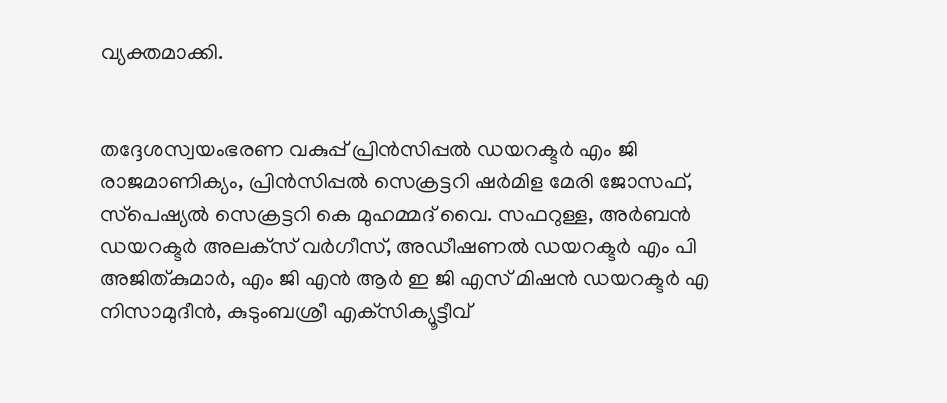വ്യക്തമാക്കി.


തദ്ദേശസ്വയംഭരണ വകുപ്പ് പ്രിന്‍സിപ്പല്‍ ഡയറക്ടര്‍ എം ജി രാജമാണിക്യം, പ്രിന്‍സിപ്പല്‍ സെക്രട്ടറി ഷര്‍മിള മേരി ജോസഫ്, സ്‌പെഷ്യല്‍ സെക്രട്ടറി കെ മുഹമ്മദ് വൈ. സഫറുള്ള, അര്‍ബന്‍ ഡയറക്ടര്‍ അലക്‌സ് വര്‍ഗീസ്, അഡീഷണല്‍ ഡയറക്ടര്‍ എം പി അജിത്കുമാര്‍, എം ജി എന്‍ ആര്‍ ഇ ജി എസ് മിഷന്‍ ഡയറക്ടര്‍ എ നിസാമുദീന്‍, കുടുംബശ്രീ എക്‌സിക്യൂട്ടീവ്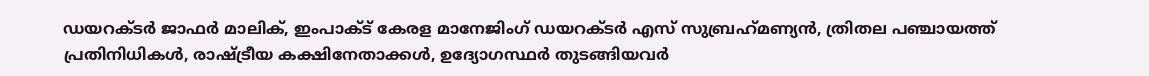ഡയറക്ടര്‍ ജാഫര്‍ മാലിക്, ഇംപാക്ട് കേരള മാനേജിംഗ് ഡയറക്ടര്‍ എസ് സുബ്രഹ്‌മണ്യന്‍, ത്രിതല പഞ്ചായത്ത് പ്രതിനിധികള്‍, രാഷ്ട്രീയ കക്ഷിനേതാക്കള്‍, ഉദ്യോഗസ്ഥര്‍ തുടങ്ങിയവര്‍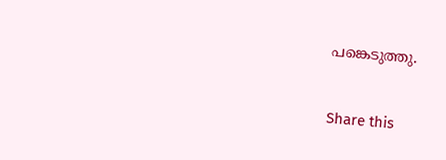പങ്കെടുത്തു.


Share this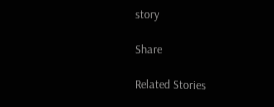story

Share

Related Stories